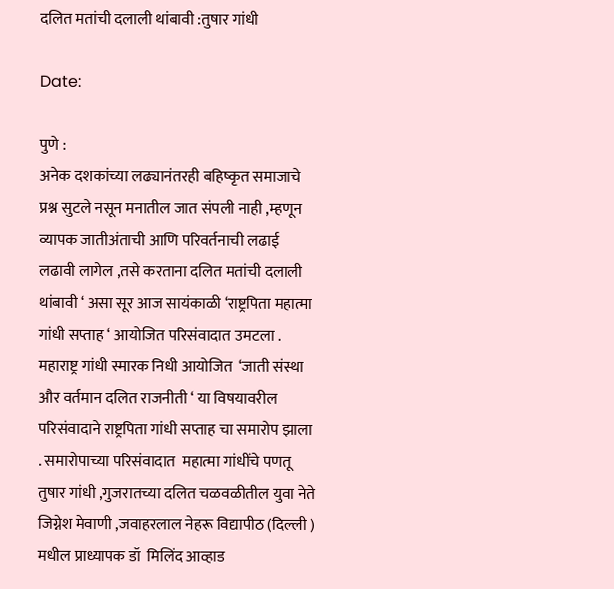दलित मतांची दलाली थांबावी :तुषार गांधी

Date:

पुणे :
अनेक दशकांच्या लढ्यानंतरही बहिष्कृत समाजाचे प्रश्न सुटले नसून मनातील जात संपली नाही ,म्हणून व्यापक जातीअंताची आणि परिवर्तनाची लढाई लढावी लागेल ,तसे करताना दलित मतांची दलाली थांबावी ‘ असा सूर आज सायंकाळी ‘राष्ट्रपिता महात्मा गांधी सप्ताह ‘ आयोजित परिसंवादात उमटला .
महाराष्ट्र गांधी स्मारक निधी आयोजित  ‘जाती संस्था और वर्तमान दलित राजनीती ‘ या विषयावरील परिसंवादाने राष्ट्रपिता गांधी सप्ताह चा समारोप झाला . समारोपाच्या परिसंवादात  महात्मा गांधींचे पणतू तुषार गांधी ,गुजरातच्या दलित चळवळीतील युवा नेते जिग्नेश मेवाणी ,जवाहरलाल नेहरू विद्यापीठ (दिल्ली ) मधील प्राध्यापक डॉ  मिलिंद आव्हाड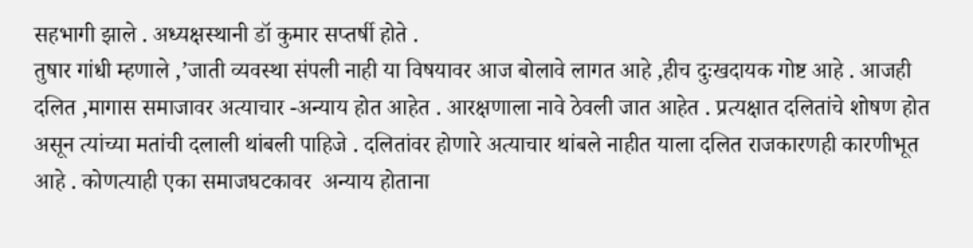सहभागी झाले . अध्यक्षस्थानी डॉ कुमार सप्तर्षी होते .
तुषार गांधी म्हणाले ,’जाती व्यवस्था संपली नाही या विषयावर आज बोलावे लागत आहे ,हीच दुःखदायक गोष्ट आहे . आजही दलित ,मागास समाजावर अत्याचार -अन्याय होत आहेत . आरक्षणाला नावे ठेवली जात आहेत . प्रत्यक्षात दलितांचे शोषण होत असून त्यांच्या मतांची दलाली थांबली पाहिजे . दलितांवर होणारे अत्याचार थांबले नाहीत याला दलित राजकारणही कारणीभूत आहे . कोणत्याही एका समाजघटकावर  अन्याय होताना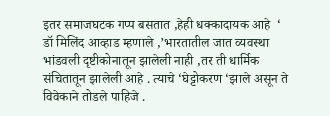इतर समाजघटक गप्प बसतात ,हेही धक्कादायक आहे  ‘
डॉ मिलिंद आव्हाड म्हणाले ,’भारतातील जात व्यवस्था भांडवली दृष्टीकोनातून झालेली नाही ,तर ती धार्मिक संचितातून झालेली आहे . त्याचे ‘घेट्टोकरण ‘झाले असून ते विवेकाने तोडले पाहिजे .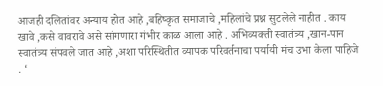आजही दलितांवर अन्याय होत आहे ,बहिष्कृत समाजाचे ,महिलांचे प्रश्न सुटलेले नाहीत . काय खावे ,कसे वावरावे असे सांगणारा गंभीर काळ आला आहे . अभिव्यक्ती स्वातंत्र्य ,खान-पान स्वातंत्र्य संपवले जात आहे ,अशा परिस्थितीत व्यापक परिवर्तनाचा पर्यायी मंच उभा केला पाहिजे . ‘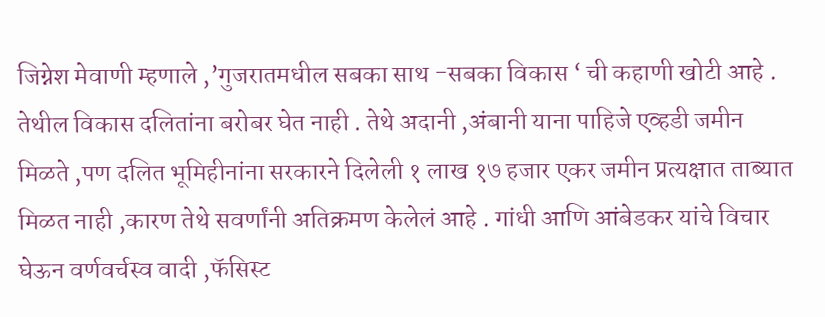जिग्नेश मेवाणी म्हणाले ,’गुजरातमधील सबका साथ -सबका विकास ‘ ची कहाणी खोटी आहे . तेथील विकास दलितांना बरोबर घेत नाही . तेथे अदानी ,अंबानी याना पाहिजे एव्हडी जमीन मिळते ,पण दलित भूमिहीनांना सरकारने दिलेली १ लाख १७ हजार एकर जमीन प्रत्यक्षात ताब्यात मिळत नाही ,कारण तेथे सवर्णांनी अतिक्रमण केलेलं आहे . गांधी आणि आंबेडकर यांचे विचार घेऊन वर्णवर्चस्व वादी ,फॅसिस्ट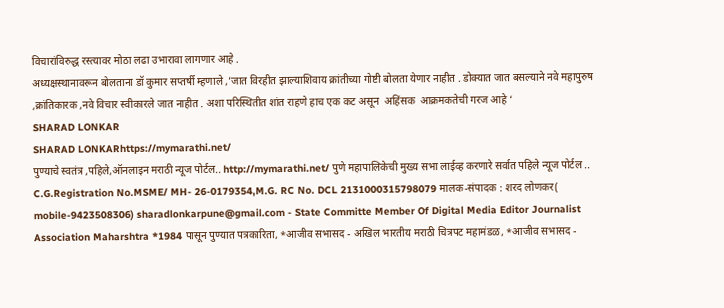विचारांविरुद्ध रस्त्यावर मोठा लढा उभारावा लागणार आहे .
अध्यक्षस्थानावरून बोलताना डॉ कुमार सप्तर्षी म्हणाले ,’जात विरहीत झाल्याशिवाय क्रांतीच्या गोष्टी बोलता येणार नाहीत . डोक्यात जात बसल्याने नवे महापुरुष ,क्रांतिकारक ,नवे विचार स्वीकारले जात नाहीत . अशा परिस्थितीत शांत राहणे हाच एक कट असून  अहिंसक  आक्रमकतेची गरज आहे ‘
SHARAD LONKAR
SHARAD LONKARhttps://mymarathi.net/
पुण्याचे स्वतंत्र ,पहिले,ऑनलाइन मराठी न्यूज पोर्टल.. http://mymarathi.net/ पुणे महापालिकेची मुख्य सभा लाईव्ह करणारे सर्वात पहिले न्यूज पोर्टल .. C.G.Registration No.MSME/ MH- 26-0179354,M.G. RC No. DCL 2131000315798079 मालक-संपादक : शरद लोणकर( mobile-9423508306) sharadlonkarpune@gmail.com - State Committe Member Of Digital Media Editor Journalist Association Maharshtra *1984 पासून पुण्यात पत्रकारिता, *आजीव सभासद - अखिल भारतीय मराठी चित्रपट महामंडळ, *आजीव सभासद -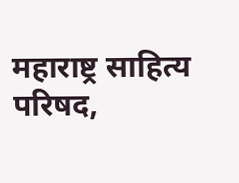महाराष्ट्र साहित्य परिषद,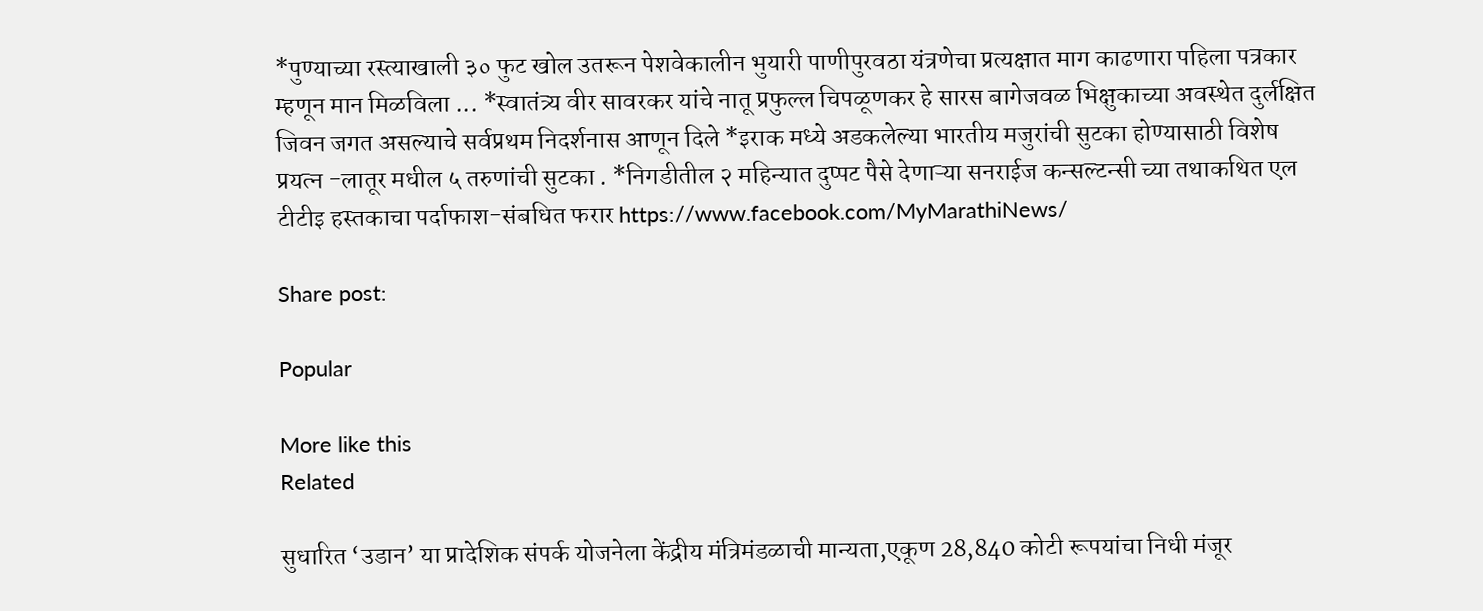*पुण्याच्या रस्त्याखाली ३० फुट खोल उतरून पेशवेकालीन भुयारी पाणीपुरवठा यंत्रणेचा प्रत्यक्षात माग काढणारा पहिला पत्रकार म्हणून मान मिळविला ... *स्वातंत्र्य वीर सावरकर यांचे नातू प्रफुल्ल चिपळूणकर हे सारस बागेजवळ भिक्षुकाच्या अवस्थेत दुर्लक्षित जिवन जगत असल्याचे सर्वप्रथम निदर्शनास आणून दिले *इराक मध्ये अडकलेल्या भारतीय मजुरांची सुटका होण्यासाठी विशेष प्रयत्न -लातूर मधील ५ तरुणांची सुटका . *निगडीतील २ महिन्यात दुप्पट पैसे देणाऱ्या सनराईज कन्सल्टन्सी च्या तथाकथित एल टीटीइ हस्तकाचा पर्दाफाश-संबधित फरार https://www.facebook.com/MyMarathiNews/

Share post:

Popular

More like this
Related

सुधारित ‘उडान’ या प्रादेशिक संपर्क योजनेला केंद्रीय मंत्रिमंडळाची मान्यता,एकूण 28,840 कोटी रूपयांचा निधी मंजूर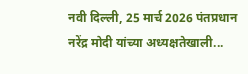नवी दिल्‍ली, 25 मार्च 2026 पंतप्रधान नरेंद्र मोदी यांच्या अध्यक्षतेखाली...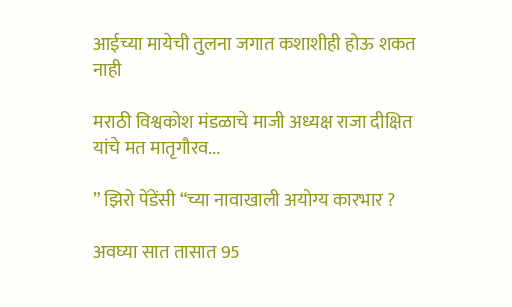आईच्या मायेची तुलना जगात कशाशीही होऊ शकत नाही

मराठी विश्वकोश मंडळाचे माजी अध्यक्ष राजा दीक्षित यांचे मत मातृगौरव...

” झिरो पेंडेंसी “च्या नावाखाली अयोग्य कारभार ?

अवघ्या सात तासात 95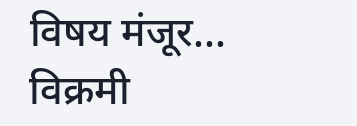विषय मंजूर... विक्रमी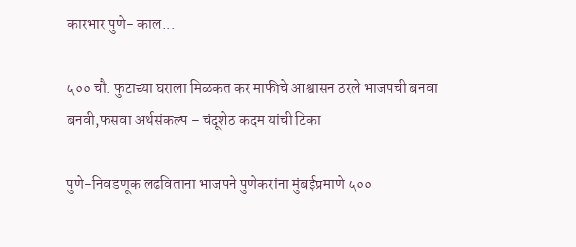कारभार पुणे- काल...

५०० चौ. फुटाच्या घराला मिळकत कर माफीचे आश्वासन ठरले भाजपची बनवा बनवी,फसवा अर्थसंकल्प – चंदूशेठ कदम यांची टिका

पुणे-निवडणूक लढविताना भाजपने पुणेकरांना मुंबईप्रमाणे ५००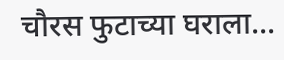चौरस फुटाच्या घराला...